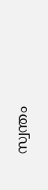സ്വന്തം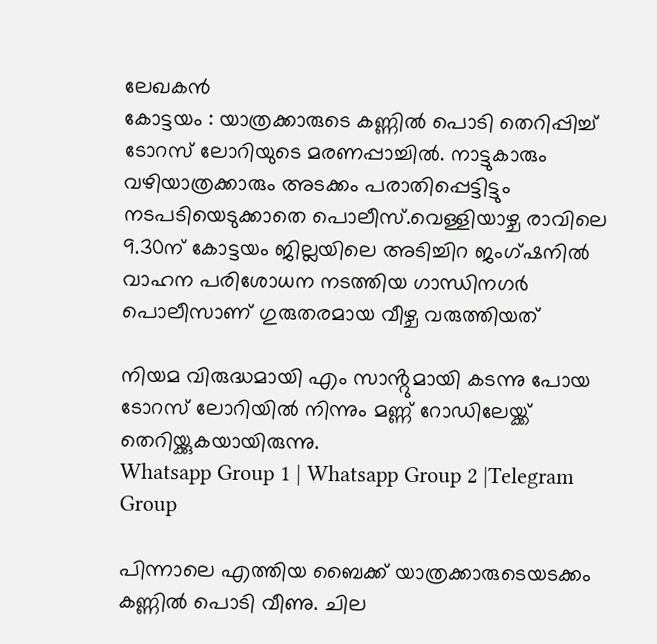ലേഖകൻ
കോട്ടയം : യാത്രക്കാരുടെ കണ്ണിൽ പൊടി തെറിപ്പിച്ച് ടോറസ് ലോറിയുടെ മരണപ്പാച്ചിൽ. നാട്ടുകാരും വഴിയാത്രക്കാരും അടക്കം പരാതിപ്പെട്ടിട്ടും നടപടിയെടുക്കാതെ പൊലീസ്.വെള്ളിയാഴ്ച രാവിലെ 9.30ന് കോട്ടയം ജില്ലയിലെ അടിച്ചിറ ജംഗ്ഷനിൽ വാഹന പരിശോധന നടത്തിയ ഗാന്ധിനഗർ പൊലീസാണ് ഗുരുതരമായ വീഴ്ച വരുത്തിയത്

നിയമ വിരുദ്ധമായി എം സാൻ്റുമായി കടന്നു പോയ ടോറസ് ലോറിയിൽ നിന്നും മണ്ണ് റോഡിലേയ്ക്ക് തെറിയ്ക്കുകയായിരുന്നു.
Whatsapp Group 1 | Whatsapp Group 2 |Telegram Group

പിന്നാലെ എത്തിയ ബൈക്ക് യാത്രക്കാരുടെയടക്കം കണ്ണിൽ പൊടി വീണു. ചില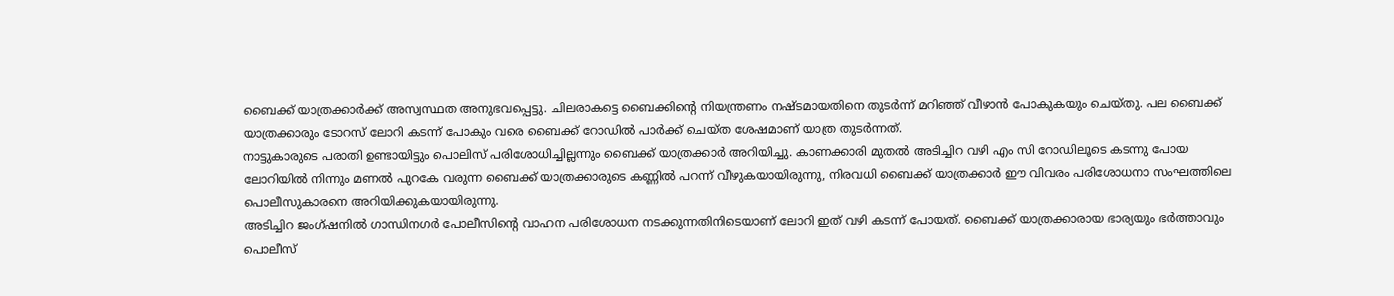ബൈക്ക് യാത്രക്കാർക്ക് അസ്വസ്ഥത അനുഭവപ്പെട്ടു. ചിലരാകട്ടെ ബൈക്കിൻ്റെ നിയന്ത്രണം നഷ്ടമായതിനെ തുടർന്ന് മറിഞ്ഞ് വീഴാൻ പോകുകയും ചെയ്തു. പല ബൈക്ക് യാത്രക്കാരും ടോറസ് ലോറി കടന്ന് പോകും വരെ ബൈക്ക് റോഡിൽ പാർക്ക് ചെയ്ത ശേഷമാണ് യാത്ര തുടർന്നത്.
നാട്ടുകാരുടെ പരാതി ഉണ്ടായിട്ടും പൊലിസ് പരിശോധിച്ചില്ലന്നും ബൈക്ക് യാത്രക്കാർ അറിയിച്ചു. കാണക്കാരി മുതൽ അടിച്ചിറ വഴി എം സി റോഡിലൂടെ കടന്നു പോയ ലോറിയിൽ നിന്നും മണൽ പുറകേ വരുന്ന ബൈക്ക് യാത്രക്കാരുടെ കണ്ണിൽ പറന്ന് വീഴുകയായിരുന്നു, നിരവധി ബൈക്ക് യാത്രക്കാർ ഈ വിവരം പരിശോധനാ സംഘത്തിലെ പൊലീസുകാരനെ അറിയിക്കുകയായിരുന്നു.
അടിച്ചിറ ജംഗ്ഷനിൽ ഗാന്ധിനഗർ പോലീസിൻ്റെ വാഹന പരിശോധന നടക്കുന്നതിനിടെയാണ് ലോറി ഇത് വഴി കടന്ന് പോയത്. ബൈക്ക് യാത്രക്കാരായ ഭാര്യയും ഭർത്താവും പൊലീസ്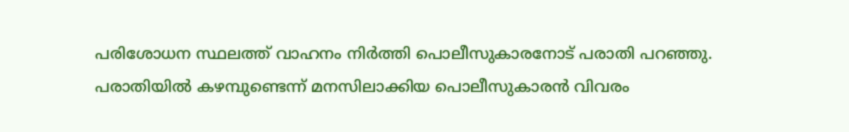പരിശോധന സ്ഥലത്ത് വാഹനം നിർത്തി പൊലീസുകാരനോട് പരാതി പറഞ്ഞു. പരാതിയിൽ കഴമ്പുണ്ടെന്ന് മനസിലാക്കിയ പൊലീസുകാരൻ വിവരം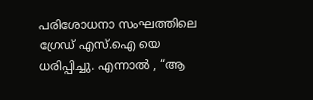പരിശോധനാ സംഘത്തിലെ ഗ്രേഡ് എസ്.ഐ യെ ധരിപ്പിച്ചു. എന്നാൽ , “ആ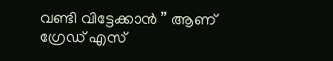വണ്ടി വിട്ടേക്കാൻ ” ആണ് ഗ്രേഡ് എസ്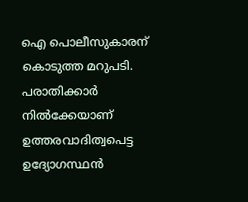ഐ പൊലീസുകാരന് കൊടുത്ത മറുപടി. പരാതിക്കാർ നിൽക്കേയാണ് ഉത്തരവാദിത്വപെട്ട ഉദ്യോഗസ്ഥൻ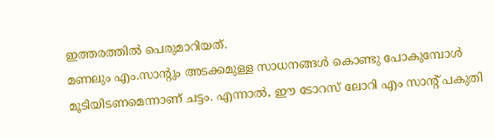ഇത്തരത്തിൽ പെരുമാറിയത്.
മണലും എം.സാൻ്റും അടക്കമുള്ള സാധനങ്ങൾ കൊണ്ടു പോകുമ്പോൾ മൂടിയിടണമെന്നാണ് ചട്ടം. എന്നാൽ, ഈ ടോറസ് ലോറി എം സാൻ്റ് പകുതി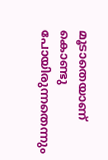മൂടാതെയാണ് കൊണ്ടു പോയിരുന്നതെന്നും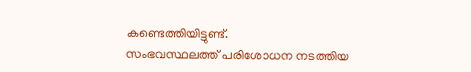കണ്ടെത്തിയിട്ടുണ്ട്.
സംഭവസ്ഥലത്ത് പരിശോധന നടത്തിയ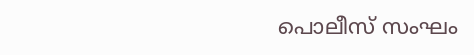പൊലീസ് സംഘം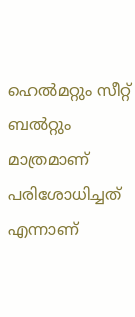ഹെൽമറ്റും സീറ്റ് ബൽറ്റും മാത്രമാണ് പരിശോധിച്ചത് എന്നാണ്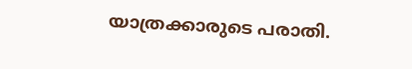യാത്രക്കാരുടെ പരാതി.